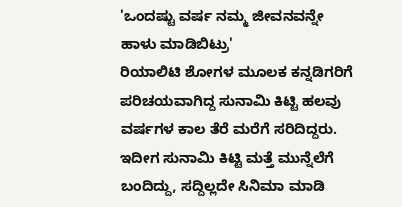'ಒಂದಷ್ಟು ವರ್ಷ ನಮ್ಮ ಜೀವನವನ್ನೇ ಹಾಳು ಮಾಡಿಬಿಟ್ರು'
ರಿಯಾಲಿಟಿ ಶೋಗಳ ಮೂಲಕ ಕನ್ನಡಿಗರಿಗೆ ಪರಿಚಯವಾಗಿದ್ದ ಸುನಾಮಿ ಕಿಟ್ಟಿ ಹಲವು ವರ್ಷಗಳ ಕಾಲ ತೆರೆ ಮರೆಗೆ ಸರಿದಿದ್ದರು. ಇದೀಗ ಸುನಾಮಿ ಕಿಟ್ಟಿ ಮತ್ತೆ ಮುನ್ನೆಲೆಗೆ ಬಂದಿದ್ದು, ಸದ್ದಿಲ್ಲದೇ ಸಿನಿಮಾ ಮಾಡಿ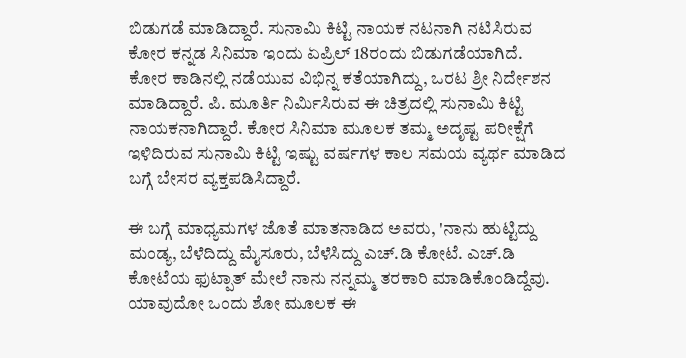ಬಿಡುಗಡೆ ಮಾಡಿದ್ದಾರೆ. ಸುನಾಮಿ ಕಿಟ್ಟಿ ನಾಯಕ ನಟನಾಗಿ ನಟಿಸಿರುವ ಕೋರ ಕನ್ನಡ ಸಿನಿಮಾ ಇಂದು ಏಪ್ರಿಲ್ 18ರಂದು ಬಿಡುಗಡೆಯಾಗಿದೆ.
ಕೋರ ಕಾಡಿನಲ್ಲಿ ನಡೆಯುವ ವಿಭಿನ್ನ ಕತೆಯಾಗಿದ್ದು, ಒರಟ ಶ್ರೀ ನಿರ್ದೇಶನ ಮಾಡಿದ್ದಾರೆ. ಪಿ. ಮೂರ್ತಿ ನಿರ್ಮಿಸಿರುವ ಈ ಚಿತ್ರದಲ್ಲಿ ಸುನಾಮಿ ಕಿಟ್ಟಿ ನಾಯಕನಾಗಿದ್ದಾರೆ. ಕೋರ ಸಿನಿಮಾ ಮೂಲಕ ತಮ್ಮ ಅದೃಷ್ಟ ಪರೀಕ್ಷೆಗೆ ಇಳಿದಿರುವ ಸುನಾಮಿ ಕಿಟ್ಟಿ ಇಷ್ಟು ವರ್ಷಗಳ ಕಾಲ ಸಮಯ ವ್ಯರ್ಥ ಮಾಡಿದ ಬಗ್ಗೆ ಬೇಸರ ವ್ಯಕ್ತಪಡಿಸಿದ್ದಾರೆ.

ಈ ಬಗ್ಗೆ ಮಾಧ್ಯಮಗಳ ಜೊತೆ ಮಾತನಾಡಿದ ಅವರು, 'ನಾನು ಹುಟ್ಟಿದ್ದು ಮಂಡ್ಯ, ಬೆಳೆದಿದ್ದು ಮೈಸೂರು, ಬೆಳೆಸಿದ್ದು ಎಚ್.ಡಿ ಕೋಟೆ. ಎಚ್.ಡಿ ಕೋಟೆಯ ಫುಟ್ಪಾತ್ ಮೇಲೆ ನಾನು ನನ್ನಮ್ಮ ತರಕಾರಿ ಮಾಡಿಕೊಂಡಿದ್ದೆವು. ಯಾವುದೋ ಒಂದು ಶೋ ಮೂಲಕ ಈ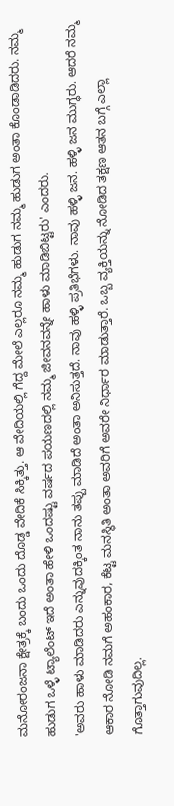ಮನೋರಂಜನಾ ಕ್ಷೇತ್ರಕ್ಕೆ ಬಂದು ಒಂದು ದೊಡ್ಡ ವೇದಿಕೆ ಸಿಕ್ಕಿತ್ತು. ಆ ವೇದಿಯಲ್ಲಿ ಗೆದ್ದ ಮೇಲೆ ಎಲ್ಲರೂ ನಮ್ಮ ಹುಡುಗ ನಮ್ಮ ಹುಡುಗ ಅಂತಾ ಕೊಂಡಾಡಿದರು. ನಮ್ಮ ಹುಡುಗ ಒಳ್ಳೆ ಟ್ಯಾಲೆಂಟ್ ಇದೆ ಅಂತಾ ಹೇಳಿ ಒಂದಷ್ಟು ವರ್ಷದ ಪಯಣದಲ್ಲಿ ನಮ್ಮ ಜೀವನವನ್ನೇ ಹಾಳು ಮಾಡಿಬಿಟ್ಟರು' ಎಂದರು.
'ಅವರು ಹಾಳು ಮಾಡಿದರು ಎನ್ನುವುದಕ್ಕಿಂತ ನಾನು ತಪ್ಪು ಮಾಡಿದೆ ಅಂತಾ ಅನಿಸುತ್ತದೆ. ನಾವು ಹಳ್ಳಿ ಪ್ರತಿಭೆಗಳು. ನಾವು ಹಳ್ಳಿ ಜನ. ಹಳ್ಳಿ ಜನ ಮುಗ್ಧರು. ಆದರೆ ನಮ್ಮ ಆಕಾರ ನೋಡಿ ನಮಗೆ ಅಹಂಕಾರ, ಕೆಟ್ಟ ಮನಸ್ಥಿತಿ ಅಂತಾ ಅವರಿಗೆ ಅವರೇ ನಿರ್ಧಾರ ಮಾಡುತ್ತಾರೆ. ಒಬ್ಬ ವ್ಯಕ್ತಿಯನ್ನು ನೋಡಿದ ತಕ್ಷಣ ಆತನ ಬಗ್ಗೆ ಎಲ್ಲಾ ಗೊತ್ತಾಗುವುದಿಲ್ಲ.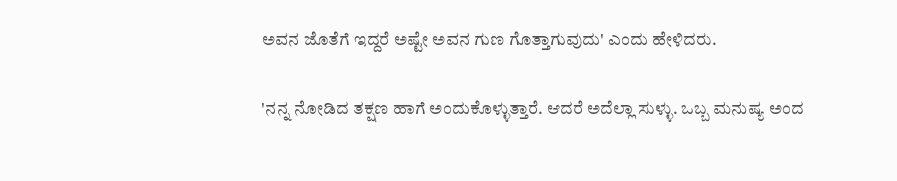ಅವನ ಜೊತೆಗೆ ಇದ್ದರೆ ಅಷ್ಟೇ ಅವನ ಗುಣ ಗೊತ್ತಾಗುವುದು' ಎಂದು ಹೇಳಿದರು.

'ನನ್ನ ನೋಡಿದ ತಕ್ಷಣ ಹಾಗೆ ಅಂದುಕೊಳ್ಳುತ್ತಾರೆ. ಆದರೆ ಅದೆಲ್ಲಾ ಸುಳ್ಳು. ಒಬ್ಬ ಮನುಷ್ಯ ಅಂದ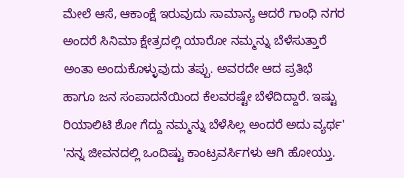ಮೇಲೆ ಆಸೆ, ಆಕಾಂಕ್ಷೆ ಇರುವುದು ಸಾಮಾನ್ಯ ಆದರೆ ಗಾಂಧಿ ನಗರ ಅಂದರೆ ಸಿನಿಮಾ ಕ್ಷೇತ್ರದಲ್ಲಿ ಯಾರೋ ನಮ್ಮನ್ನು ಬೆಳೆಸುತ್ತಾರೆ ಅಂತಾ ಅಂದುಕೊಳ್ಳುವುದು ತಪ್ಪು. ಅವರದೇ ಆದ ಪ್ರತಿಭೆ ಹಾಗೂ ಜನ ಸಂಪಾದನೆಯಿಂದ ಕೆಲವರಷ್ಟೇ ಬೆಳೆದಿದ್ದಾರೆ. ಇಷ್ಟು ರಿಯಾಲಿಟಿ ಶೋ ಗೆದ್ದು ನಮ್ಮನ್ನು ಬೆಳೆಸಿಲ್ಲ ಅಂದರೆ ಅದು ವ್ಯರ್ಥ'
'ನನ್ನ ಜೀವನದಲ್ಲಿ ಒಂದಿಷ್ಟು ಕಾಂಟ್ರವರ್ಸಿಗಳು ಆಗಿ ಹೋಯ್ತು.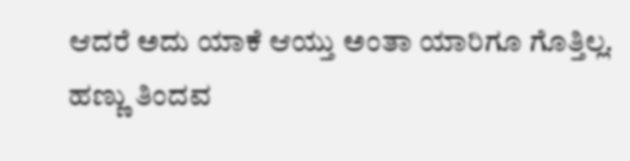ಆದರೆ ಅದು ಯಾಕೆ ಆಯ್ತು ಅಂತಾ ಯಾರಿಗೂ ಗೊತ್ತಿಲ್ಲ. ಹಣ್ಣು ತಿಂದವ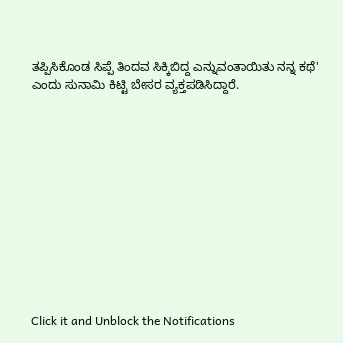ತಪ್ಪಿಸಿಕೊಂಡ ಸಿಪ್ಪೆ ತಿಂದವ ಸಿಕ್ಕಿಬಿದ್ದ ಎನ್ನುವಂತಾಯಿತು ನನ್ನ ಕಥೆ' ಎಂದು ಸುನಾಮಿ ಕಿಟ್ಟಿ ಬೇಸರ ವ್ಯಕ್ತಪಡಿಸಿದ್ದಾರೆ.












Click it and Unblock the Notifications